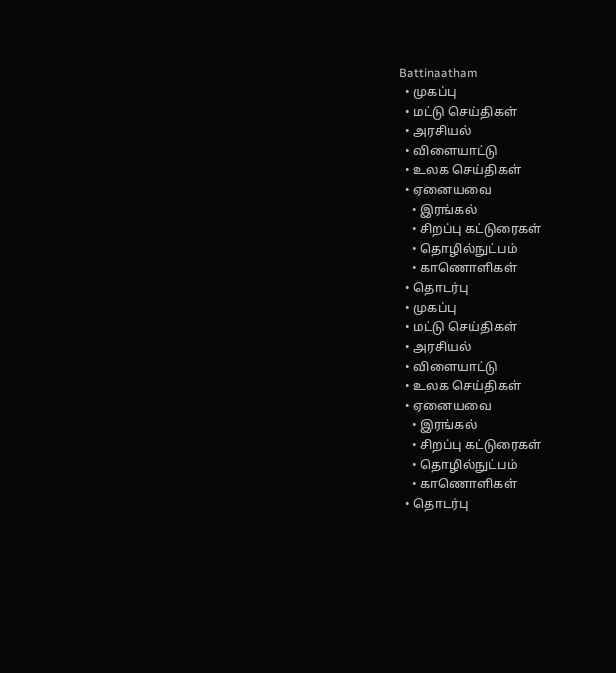Battinaatham
  • முகப்பு
  • மட்டு செய்திகள்
  • அரசியல்
  • விளையாட்டு
  • உலக செய்திகள்
  • ஏனையவை
    • இரங்கல்
    • சிறப்பு கட்டுரைகள்
    • தொழில்நுட்பம்
    • காணொளிகள்
  • தொடர்பு
  • முகப்பு
  • மட்டு செய்திகள்
  • அரசியல்
  • விளையாட்டு
  • உலக செய்திகள்
  • ஏனையவை
    • இரங்கல்
    • சிறப்பு கட்டுரைகள்
    • தொழில்நுட்பம்
    • காணொளிகள்
  • தொடர்பு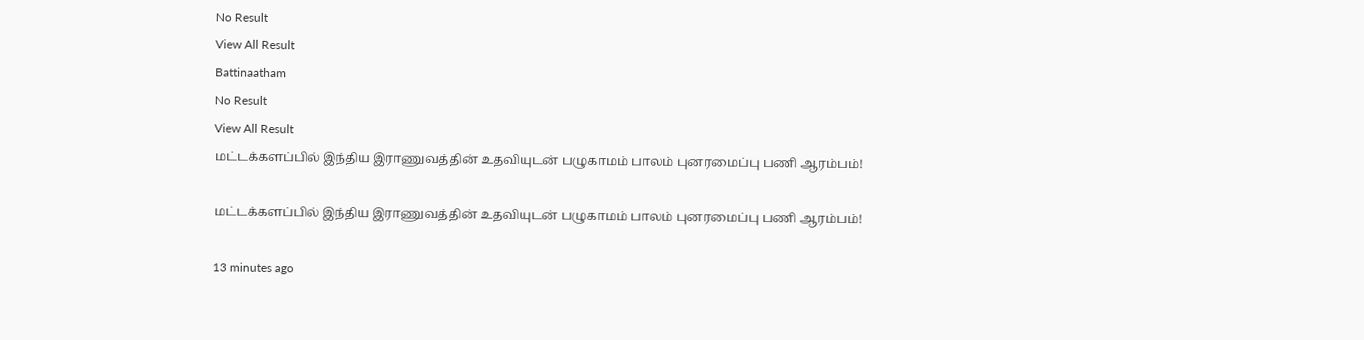No Result
View All Result
Battinaatham
No Result
View All Result
மட்டக்களப்பில் இந்திய இராணுவத்தின் உதவியுடன் பழுகாமம் பாலம் புனரமைப்பு பணி ஆரம்பம்!

மட்டக்களப்பில் இந்திய இராணுவத்தின் உதவியுடன் பழுகாமம் பாலம் புனரமைப்பு பணி ஆரம்பம்!

13 minutes ago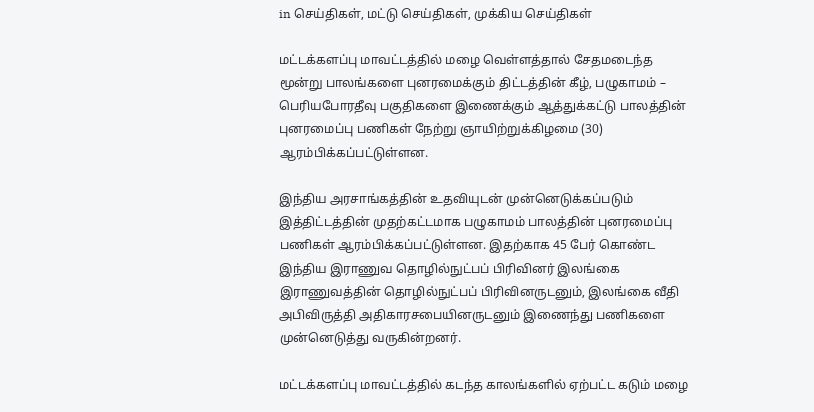in செய்திகள், மட்டு செய்திகள், முக்கிய செய்திகள்

மட்டக்களப்பு மாவட்டத்தில் மழை வெள்ளத்தால் சேதமடைந்த மூன்று பாலங்களை புனரமைக்கும் திட்டத்தின் கீழ், பழுகாமம் – பெரியபோரதீவு பகுதிகளை இணைக்கும் ஆத்துக்கட்டு பாலத்தின் புனரமைப்பு பணிகள் நேற்று ஞாயிற்றுக்கிழமை (30) ஆரம்பிக்கப்பட்டுள்ளன.

இந்திய அரசாங்கத்தின் உதவியுடன் முன்னெடுக்கப்படும் இத்திட்டத்தின் முதற்கட்டமாக பழுகாமம் பாலத்தின் புனரமைப்பு பணிகள் ஆரம்பிக்கப்பட்டுள்ளன. இதற்காக 45 பேர் கொண்ட இந்திய இராணுவ தொழில்நுட்பப் பிரிவினர் இலங்கை இராணுவத்தின் தொழில்நுட்பப் பிரிவினருடனும், இலங்கை வீதி அபிவிருத்தி அதிகாரசபையினருடனும் இணைந்து பணிகளை முன்னெடுத்து வருகின்றனர்.

மட்டக்களப்பு மாவட்டத்தில் கடந்த காலங்களில் ஏற்பட்ட கடும் மழை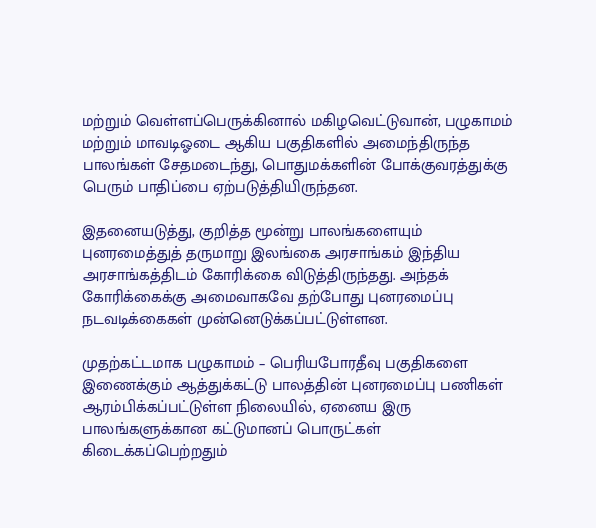மற்றும் வெள்ளப்பெருக்கினால் மகிழவெட்டுவான், பழுகாமம் மற்றும் மாவடிஓடை ஆகிய பகுதிகளில் அமைந்திருந்த பாலங்கள் சேதமடைந்து, பொதுமக்களின் போக்குவரத்துக்கு பெரும் பாதிப்பை ஏற்படுத்தியிருந்தன.

இதனையடுத்து, குறித்த மூன்று பாலங்களையும் புனரமைத்துத் தருமாறு இலங்கை அரசாங்கம் இந்திய அரசாங்கத்திடம் கோரிக்கை விடுத்திருந்தது. அந்தக் கோரிக்கைக்கு அமைவாகவே தற்போது புனரமைப்பு நடவடிக்கைகள் முன்னெடுக்கப்பட்டுள்ளன.

முதற்கட்டமாக பழுகாமம் – பெரியபோரதீவு பகுதிகளை இணைக்கும் ஆத்துக்கட்டு பாலத்தின் புனரமைப்பு பணிகள் ஆரம்பிக்கப்பட்டுள்ள நிலையில், ஏனைய இரு பாலங்களுக்கான கட்டுமானப் பொருட்கள் கிடைக்கப்பெற்றதும்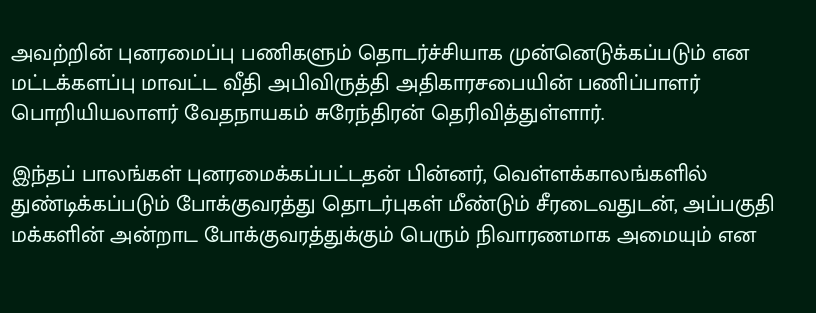அவற்றின் புனரமைப்பு பணிகளும் தொடர்ச்சியாக முன்னெடுக்கப்படும் என மட்டக்களப்பு மாவட்ட வீதி அபிவிருத்தி அதிகாரசபையின் பணிப்பாளர் பொறியியலாளர் வேதநாயகம் சுரேந்திரன் தெரிவித்துள்ளார்.

இந்தப் பாலங்கள் புனரமைக்கப்பட்டதன் பின்னர், வெள்ளக்காலங்களில் துண்டிக்கப்படும் போக்குவரத்து தொடர்புகள் மீண்டும் சீரடைவதுடன், அப்பகுதி மக்களின் அன்றாட போக்குவரத்துக்கும் பெரும் நிவாரணமாக அமையும் என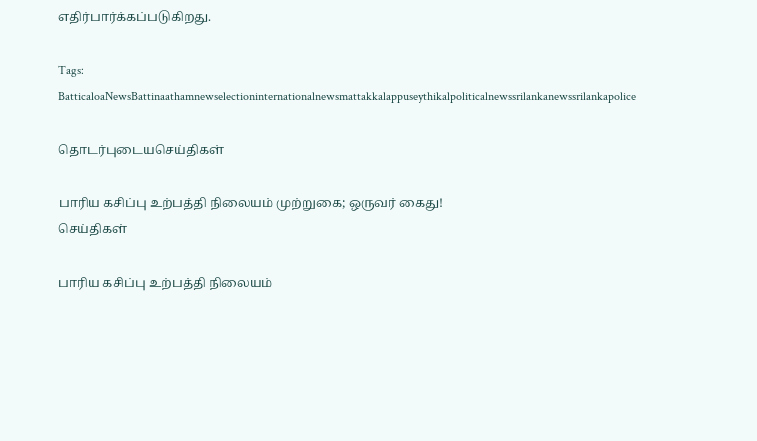எதிர்பார்க்கப்படுகிறது.

Tags: BatticaloaNewsBattinaathamnewselectioninternationalnewsmattakkalappuseythikalpoliticalnewssrilankanewssrilankapolice

தொடர்புடையசெய்திகள்

பாரிய கசிப்பு உற்பத்தி நிலையம் முற்றுகை; ஒருவர் கைது!
செய்திகள்

பாரிய கசிப்பு உற்பத்தி நிலையம்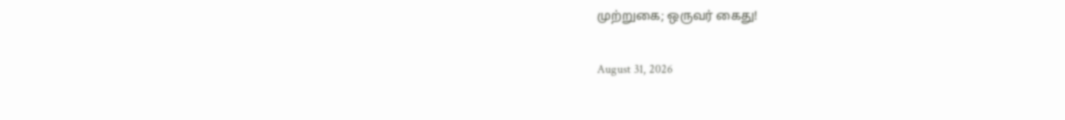முற்றுகை; ஒருவர் கைது!

August 31, 2026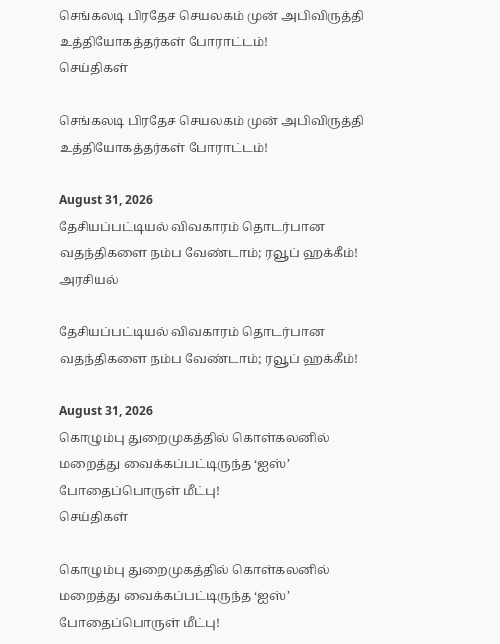செங்கலடி பிரதேச செயலகம் முன் அபிவிருத்தி உத்தியோகத்தர்கள் போராட்டம்!
செய்திகள்

செங்கலடி பிரதேச செயலகம் முன் அபிவிருத்தி உத்தியோகத்தர்கள் போராட்டம்!

August 31, 2026
தேசியப்பட்டியல் விவகாரம் தொடர்பான வதந்திகளை நம்ப வேண்டாம்; ரவூப் ஹக்கீம்!
அரசியல்

தேசியப்பட்டியல் விவகாரம் தொடர்பான வதந்திகளை நம்ப வேண்டாம்; ரவூப் ஹக்கீம்!

August 31, 2026
கொழும்பு துறைமுகத்தில் கொள்கலனில் மறைத்து வைக்கப்பட்டிருந்த ‘ஐஸ்’ போதைப்பொருள் மீட்பு!
செய்திகள்

கொழும்பு துறைமுகத்தில் கொள்கலனில் மறைத்து வைக்கப்பட்டிருந்த ‘ஐஸ்’ போதைப்பொருள் மீட்பு!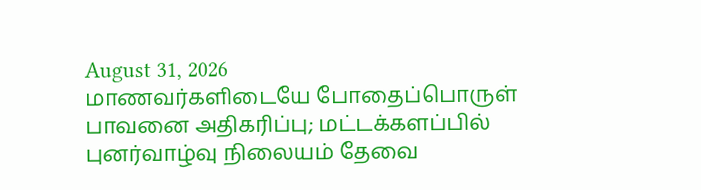August 31, 2026
மாணவர்களிடையே போதைப்பொருள் பாவனை அதிகரிப்பு; மட்டக்களப்பில் புனர்வாழ்வு நிலையம் தேவை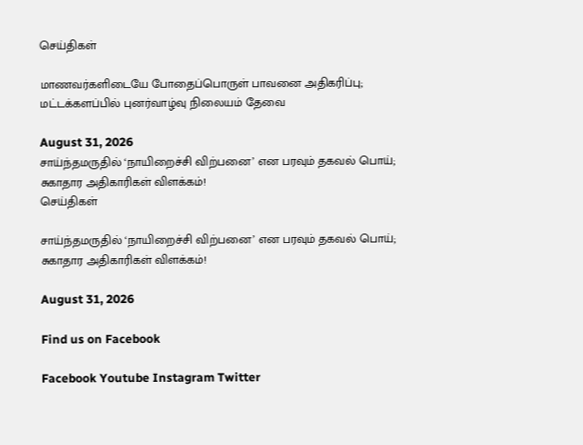செய்திகள்

மாணவர்களிடையே போதைப்பொருள் பாவனை அதிகரிப்பு; மட்டக்களப்பில் புனர்வாழ்வு நிலையம் தேவை

August 31, 2026
சாய்ந்தமருதில் ‘நாயிறைச்சி விற்பனை’ என பரவும் தகவல் பொய்; சுகாதார அதிகாரிகள் விளக்கம்!
செய்திகள்

சாய்ந்தமருதில் ‘நாயிறைச்சி விற்பனை’ என பரவும் தகவல் பொய்; சுகாதார அதிகாரிகள் விளக்கம்!

August 31, 2026

Find us on Facebook

Facebook Youtube Instagram Twitter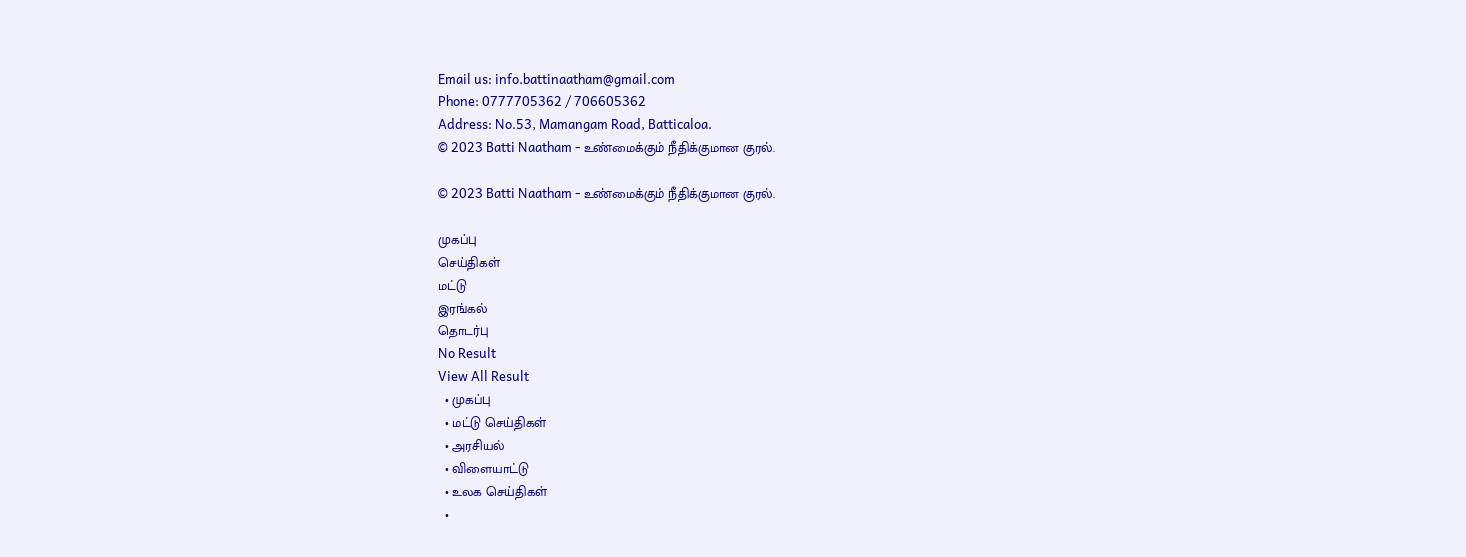Email us: info.battinaatham@gmail.com
Phone: 0777705362 / 706605362
Address: No.53, Mamangam Road, Batticaloa.
© 2023 Batti Naatham - உண்மைக்கும் நீதிக்குமான குரல்.

© 2023 Batti Naatham - உண்மைக்கும் நீதிக்குமான குரல்.

முகப்பு
செய்திகள்
மட்டு
இரங்கல்
தொடர்பு
No Result
View All Result
  • முகப்பு
  • மட்டு செய்திகள்
  • அரசியல்
  • விளையாட்டு
  • உலக செய்திகள்
  •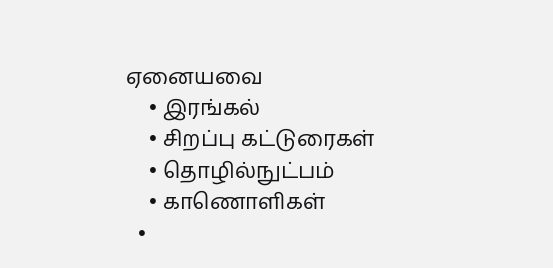ஏனையவை
    • இரங்கல்
    • சிறப்பு கட்டுரைகள்
    • தொழில்நுட்பம்
    • காணொளிகள்
  •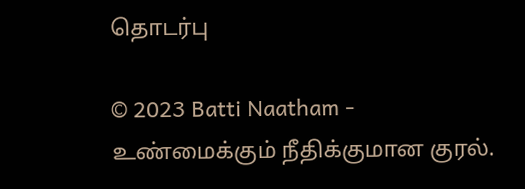தொடர்பு

© 2023 Batti Naatham - உண்மைக்கும் நீதிக்குமான குரல்.